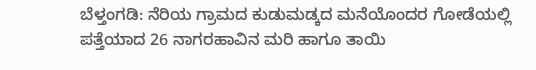ಬೆಳ್ತಂಗಡಿ: ನೆರಿಯ ಗ್ರಾಮದ ಕುಡುಮಡ್ಕದ ಮನೆಯೊಂದರ ಗೋಡೆಯಲ್ಲಿ ಪತ್ತೆಯಾದ 26 ನಾಗರಹಾವಿನ ಮರಿ ಹಾಗೂ ತಾಯಿ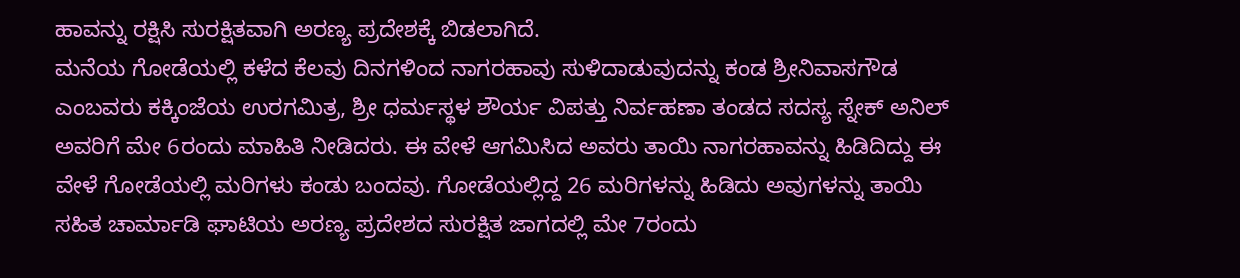ಹಾವನ್ನು ರಕ್ಷಿಸಿ ಸುರಕ್ಷಿತವಾಗಿ ಅರಣ್ಯ ಪ್ರದೇಶಕ್ಕೆ ಬಿಡಲಾಗಿದೆ.
ಮನೆಯ ಗೋಡೆಯಲ್ಲಿ ಕಳೆದ ಕೆಲವು ದಿನಗಳಿಂದ ನಾಗರಹಾವು ಸುಳಿದಾಡುವುದನ್ನು ಕಂಡ ಶ್ರೀನಿವಾಸಗೌಡ ಎಂಬವರು ಕಕ್ಕಿಂಜೆಯ ಉರಗಮಿತ್ರ, ಶ್ರೀ ಧರ್ಮಸ್ಥಳ ಶೌರ್ಯ ವಿಪತ್ತು ನಿರ್ವಹಣಾ ತಂಡದ ಸದಸ್ಯ ಸ್ನೇಕ್ ಅನಿಲ್ ಅವರಿಗೆ ಮೇ 6ರಂದು ಮಾಹಿತಿ ನೀಡಿದರು. ಈ ವೇಳೆ ಆಗಮಿಸಿದ ಅವರು ತಾಯಿ ನಾಗರಹಾವನ್ನು ಹಿಡಿದಿದ್ದು ಈ ವೇಳೆ ಗೋಡೆಯಲ್ಲಿ ಮರಿಗಳು ಕಂಡು ಬಂದವು. ಗೋಡೆಯಲ್ಲಿದ್ದ 26 ಮರಿಗಳನ್ನು ಹಿಡಿದು ಅವುಗಳನ್ನು ತಾಯಿ ಸಹಿತ ಚಾರ್ಮಾಡಿ ಘಾಟಿಯ ಅರಣ್ಯ ಪ್ರದೇಶದ ಸುರಕ್ಷಿತ ಜಾಗದಲ್ಲಿ ಮೇ 7ರಂದು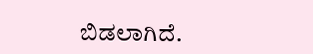ಬಿಡಲಾಗಿದೆ.